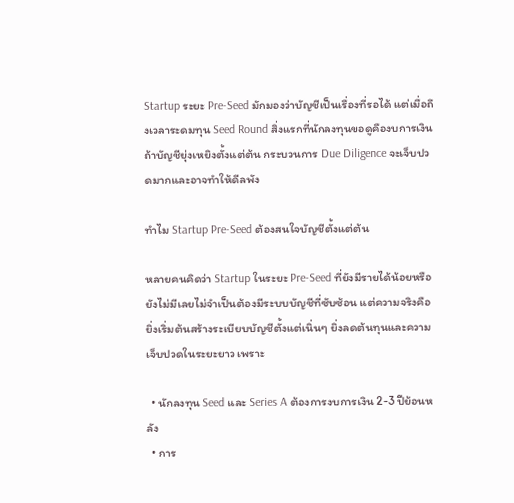Startup ระยะ Pre-Seed มักมองว่าบัญชีเป็นเรื่องที่รอได้ แต่เมื่อถึงเวลาระดมทุน Seed Round สิ่งแรกที่นักลงทุนขอดูคืองบการเงิน ถ้าบัญชียุ่งเหยิงตั้งแต่ต้น กระบวนการ Due Diligence จะเจ็บปวดมากและอาจทำให้ดีลพัง

ทำไม Startup Pre-Seed ต้องสนใจบัญชีตั้งแต่ต้น

หลายคนคิดว่า Startup ในระยะ Pre-Seed ที่ยังมีรายได้น้อยหรือยังไม่มีเลยไม่จำเป็นต้องมีระบบบัญชีที่ซับซ้อน แต่ความจริงคือ ยิ่งเริ่มต้นสร้างระเบียบบัญชีตั้งแต่เนิ่นๆ ยิ่งลดต้นทุนและความเจ็บปวดในระยะยาว เพราะ

  • นักลงทุน Seed และ Series A ต้องการงบการเงิน 2-3 ปีย้อนหลัง
  • การ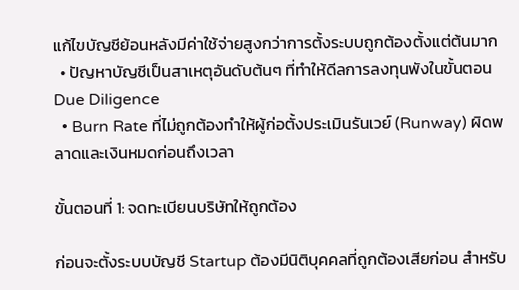แก้ไขบัญชีย้อนหลังมีค่าใช้จ่ายสูงกว่าการตั้งระบบถูกต้องตั้งแต่ต้นมาก
  • ปัญหาบัญชีเป็นสาเหตุอันดับต้นๆ ที่ทำให้ดีลการลงทุนพังในขั้นตอน Due Diligence
  • Burn Rate ที่ไม่ถูกต้องทำให้ผู้ก่อตั้งประเมินรันเวย์ (Runway) ผิดพลาดและเงินหมดก่อนถึงเวลา

ขั้นตอนที่ 1: จดทะเบียนบริษัทให้ถูกต้อง

ก่อนจะตั้งระบบบัญชี Startup ต้องมีนิติบุคคลที่ถูกต้องเสียก่อน สำหรับ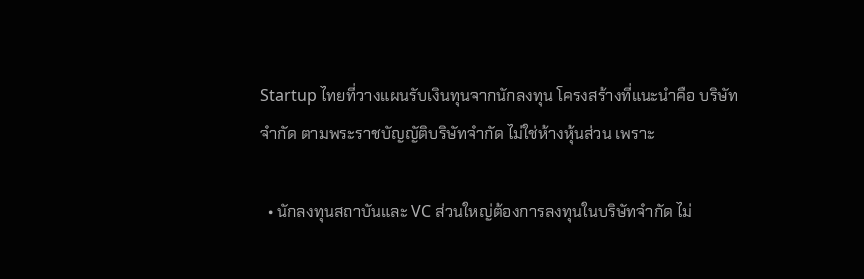Startup ไทยที่วางแผนรับเงินทุนจากนักลงทุน โครงสร้างที่แนะนำคือ บริษัทจำกัด ตามพระราชบัญญัติบริษัทจำกัด ไม่ใช่ห้างหุ้นส่วน เพราะ

  • นักลงทุนสถาบันและ VC ส่วนใหญ่ต้องการลงทุนในบริษัทจำกัด ไม่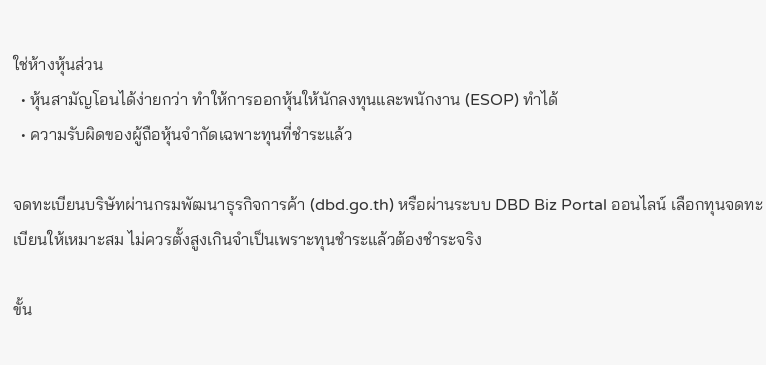ใช่ห้างหุ้นส่วน
  • หุ้นสามัญโอนได้ง่ายกว่า ทำให้การออกหุ้นให้นักลงทุนและพนักงาน (ESOP) ทำได้
  • ความรับผิดของผู้ถือหุ้นจำกัดเฉพาะทุนที่ชำระแล้ว

จดทะเบียนบริษัทผ่านกรมพัฒนาธุรกิจการค้า (dbd.go.th) หรือผ่านระบบ DBD Biz Portal ออนไลน์ เลือกทุนจดทะเบียนให้เหมาะสม ไม่ควรตั้งสูงเกินจำเป็นเพราะทุนชำระแล้วต้องชำระจริง

ขั้น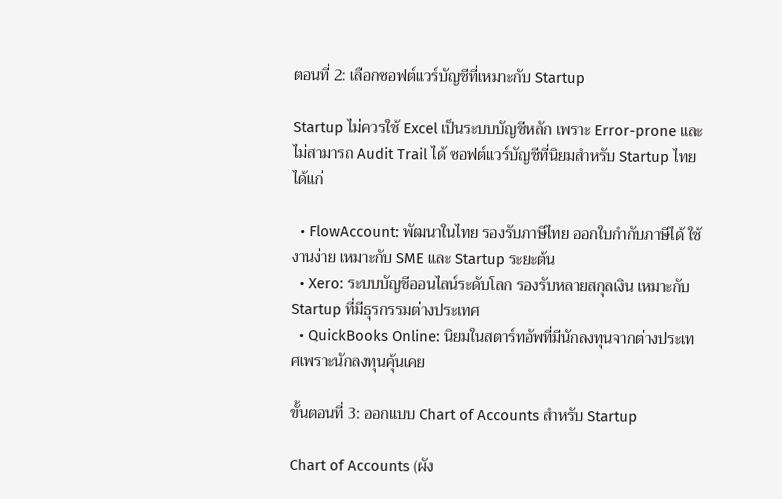ตอนที่ 2: เลือกซอฟต์แวร์บัญชีที่เหมาะกับ Startup

Startup ไม่ควรใช้ Excel เป็นระบบบัญชีหลัก เพราะ Error-prone และไม่สามารถ Audit Trail ได้ ซอฟต์แวร์บัญชีที่นิยมสำหรับ Startup ไทยได้แก่

  • FlowAccount: พัฒนาในไทย รองรับภาษีไทย ออกใบกำกับภาษีได้ ใช้งานง่าย เหมาะกับ SME และ Startup ระยะต้น
  • Xero: ระบบบัญชีออนไลน์ระดับโลก รองรับหลายสกุลเงิน เหมาะกับ Startup ที่มีธุรกรรมต่างประเทศ
  • QuickBooks Online: นิยมในสตาร์ทอัพที่มีนักลงทุนจากต่างประเทศเพราะนักลงทุนคุ้นเคย

ขั้นตอนที่ 3: ออกแบบ Chart of Accounts สำหรับ Startup

Chart of Accounts (ผัง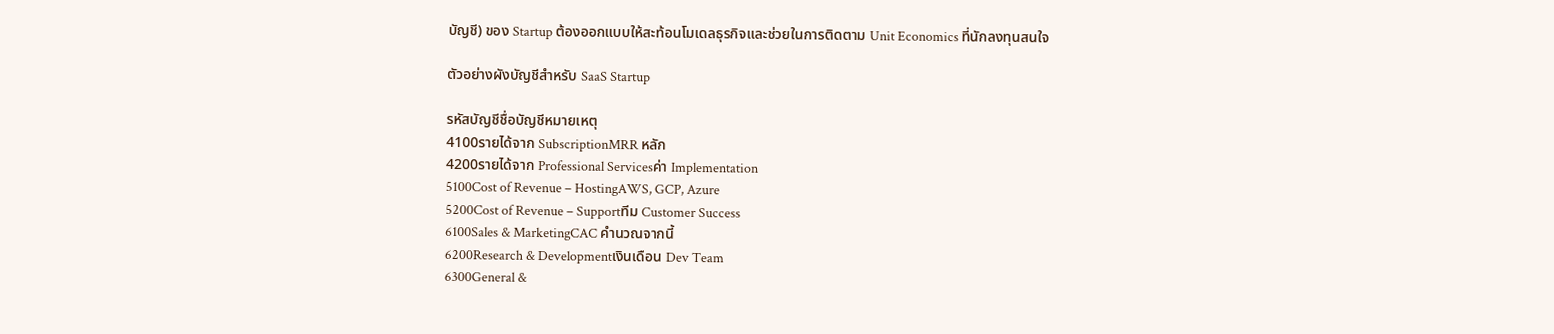บัญชี) ของ Startup ต้องออกแบบให้สะท้อนโมเดลธุรกิจและช่วยในการติดตาม Unit Economics ที่นักลงทุนสนใจ

ตัวอย่างผังบัญชีสำหรับ SaaS Startup

รหัสบัญชีชื่อบัญชีหมายเหตุ
4100รายได้จาก SubscriptionMRR หลัก
4200รายได้จาก Professional Servicesค่า Implementation
5100Cost of Revenue – HostingAWS, GCP, Azure
5200Cost of Revenue – Supportทีม Customer Success
6100Sales & MarketingCAC คำนวณจากนี้
6200Research & Developmentเงินเดือน Dev Team
6300General &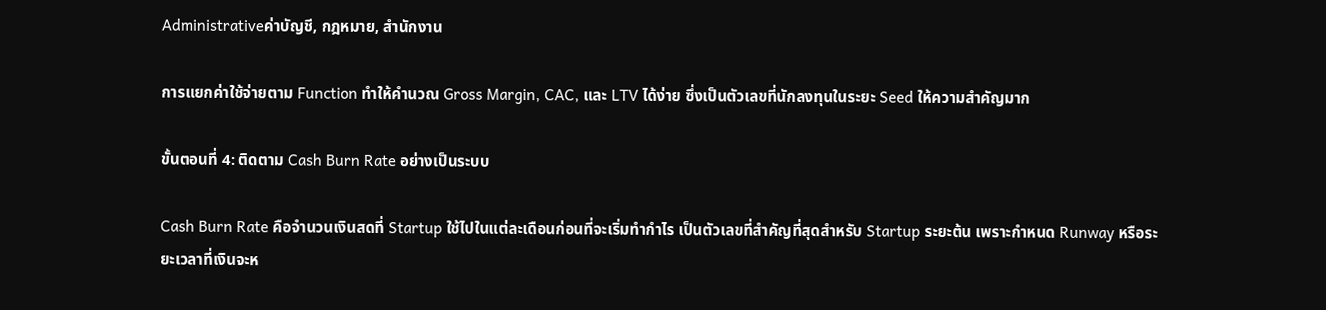Administrativeค่าบัญชี, กฎหมาย, สำนักงาน

การแยกค่าใช้จ่ายตาม Function ทำให้คำนวณ Gross Margin, CAC, และ LTV ได้ง่าย ซึ่งเป็นตัวเลขที่นักลงทุนในระยะ Seed ให้ความสำคัญมาก

ขั้นตอนที่ 4: ติดตาม Cash Burn Rate อย่างเป็นระบบ

Cash Burn Rate คือจำนวนเงินสดที่ Startup ใช้ไปในแต่ละเดือนก่อนที่จะเริ่มทำกำไร เป็นตัวเลขที่สำคัญที่สุดสำหรับ Startup ระยะต้น เพราะกำหนด Runway หรือระยะเวลาที่เงินจะห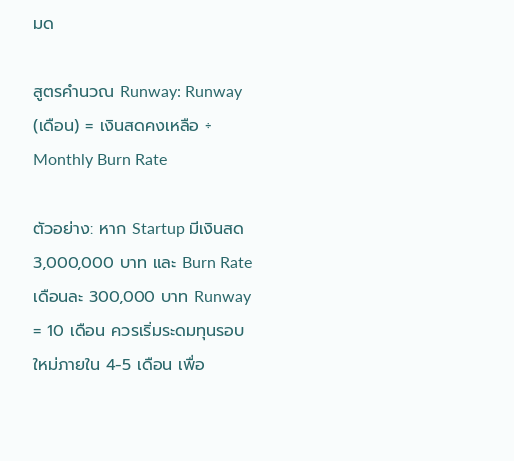มด

สูตรคำนวณ Runway: Runway (เดือน) = เงินสดคงเหลือ ÷ Monthly Burn Rate

ตัวอย่าง: หาก Startup มีเงินสด 3,000,000 บาท และ Burn Rate เดือนละ 300,000 บาท Runway = 10 เดือน ควรเริ่มระดมทุนรอบใหม่ภายใน 4-5 เดือน เพื่อ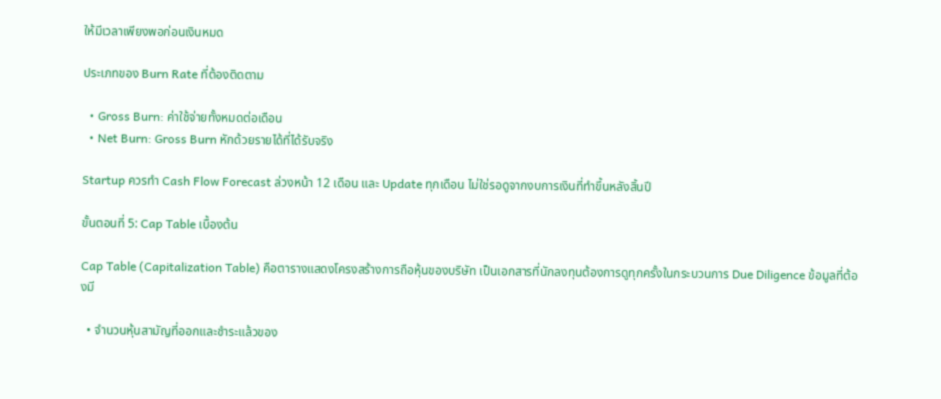ให้มีเวลาเพียงพอก่อนเงินหมด

ประเภทของ Burn Rate ที่ต้องติดตาม

  • Gross Burn: ค่าใช้จ่ายทั้งหมดต่อเดือน
  • Net Burn: Gross Burn หักด้วยรายได้ที่ได้รับจริง

Startup ควรทำ Cash Flow Forecast ล่วงหน้า 12 เดือน และ Update ทุกเดือน ไม่ใช่รอดูจากงบการเงินที่ทำขึ้นหลังสิ้นปี

ขั้นตอนที่ 5: Cap Table เบื้องต้น

Cap Table (Capitalization Table) คือตารางแสดงโครงสร้างการถือหุ้นของบริษัท เป็นเอกสารที่นักลงทุนต้องการดูทุกครั้งในกระบวนการ Due Diligence ข้อมูลที่ต้องมี

  • จำนวนหุ้นสามัญที่ออกและชำระแล้วของ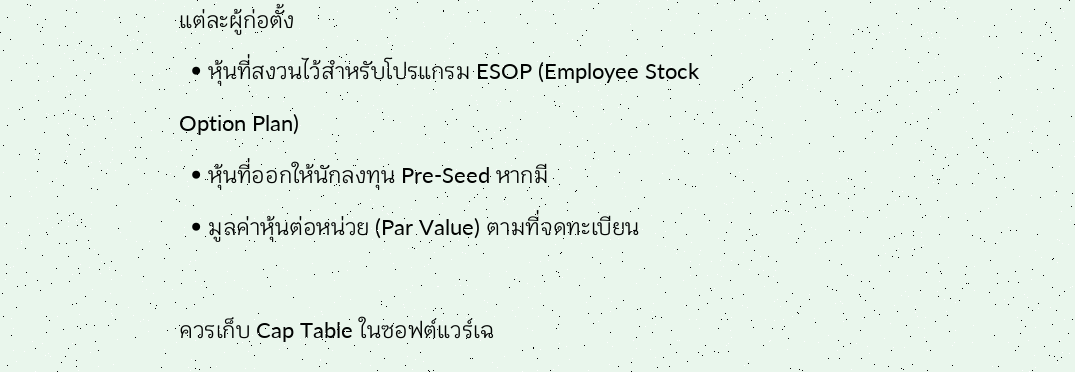แต่ละผู้ก่อตั้ง
  • หุ้นที่สงวนไว้สำหรับโปรแกรม ESOP (Employee Stock Option Plan)
  • หุ้นที่ออกให้นักลงทุน Pre-Seed หากมี
  • มูลค่าหุ้นต่อหน่วย (Par Value) ตามที่จดทะเบียน

ควรเก็บ Cap Table ในซอฟต์แวร์เฉ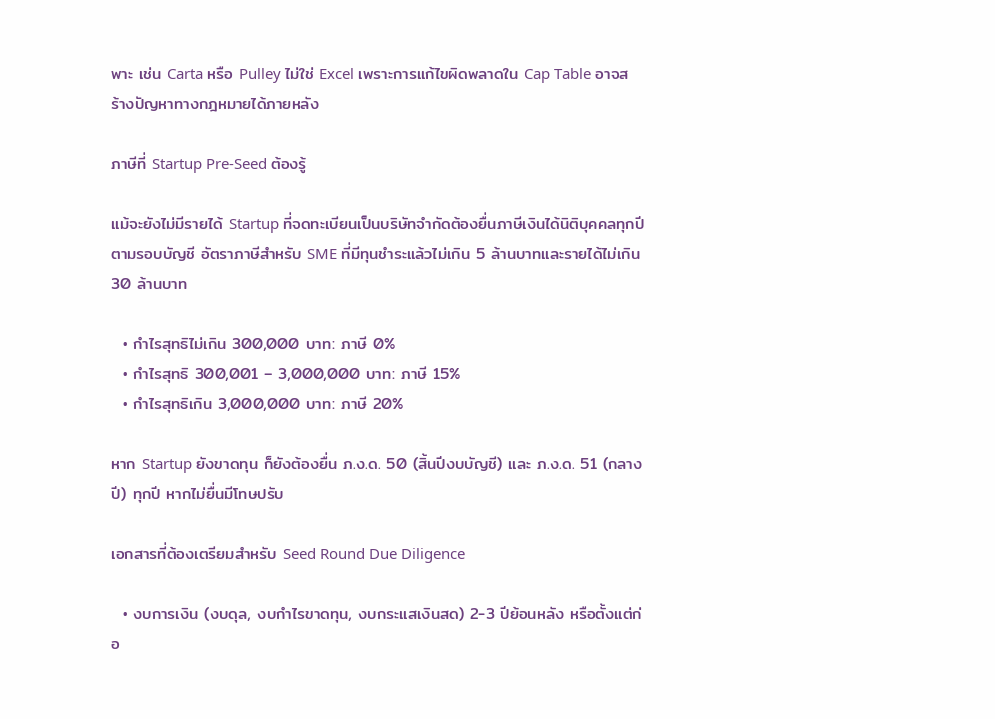พาะ เช่น Carta หรือ Pulley ไม่ใช่ Excel เพราะการแก้ไขผิดพลาดใน Cap Table อาจสร้างปัญหาทางกฎหมายได้ภายหลัง

ภาษีที่ Startup Pre-Seed ต้องรู้

แม้จะยังไม่มีรายได้ Startup ที่จดทะเบียนเป็นบริษัทจำกัดต้องยื่นภาษีเงินได้นิติบุคคลทุกปีตามรอบบัญชี อัตราภาษีสำหรับ SME ที่มีทุนชำระแล้วไม่เกิน 5 ล้านบาทและรายได้ไม่เกิน 30 ล้านบาท

  • กำไรสุทธิไม่เกิน 300,000 บาท: ภาษี 0%
  • กำไรสุทธิ 300,001 – 3,000,000 บาท: ภาษี 15%
  • กำไรสุทธิเกิน 3,000,000 บาท: ภาษี 20%

หาก Startup ยังขาดทุน ก็ยังต้องยื่น ภ.ง.ด. 50 (สิ้นปีงบบัญชี) และ ภ.ง.ด. 51 (กลางปี) ทุกปี หากไม่ยื่นมีโทษปรับ

เอกสารที่ต้องเตรียมสำหรับ Seed Round Due Diligence

  • งบการเงิน (งบดุล, งบกำไรขาดทุน, งบกระแสเงินสด) 2-3 ปีย้อนหลัง หรือตั้งแต่ก่อ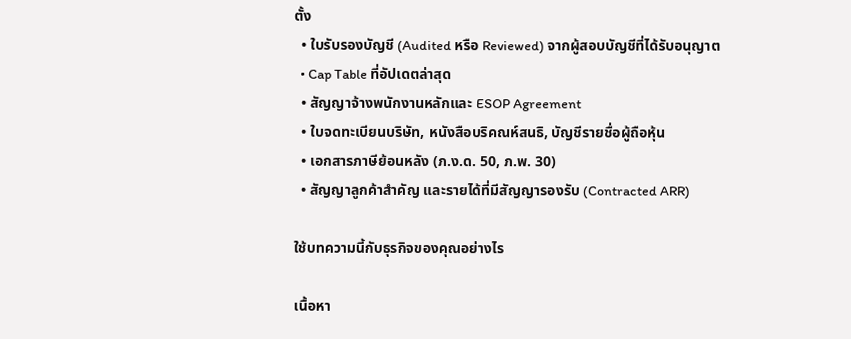ตั้ง
  • ใบรับรองบัญชี (Audited หรือ Reviewed) จากผู้สอบบัญชีที่ได้รับอนุญาต
  • Cap Table ที่อัปเดตล่าสุด
  • สัญญาจ้างพนักงานหลักและ ESOP Agreement
  • ใบจดทะเบียนบริษัท, หนังสือบริคณห์สนธิ, บัญชีรายชื่อผู้ถือหุ้น
  • เอกสารภาษีย้อนหลัง (ภ.ง.ด. 50, ภ.พ. 30)
  • สัญญาลูกค้าสำคัญ และรายได้ที่มีสัญญารองรับ (Contracted ARR)

ใช้บทความนี้กับธุรกิจของคุณอย่างไร

เนื้อหา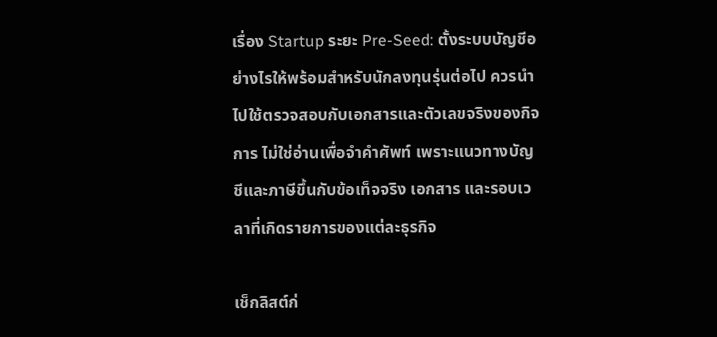เรื่อง Startup ระยะ Pre-Seed: ตั้งระบบบัญชีอย่างไรให้พร้อมสำหรับนักลงทุนรุ่นต่อไป ควรนำไปใช้ตรวจสอบกับเอกสารและตัวเลขจริงของกิจการ ไม่ใช่อ่านเพื่อจำคำศัพท์ เพราะแนวทางบัญชีและภาษีขึ้นกับข้อเท็จจริง เอกสาร และรอบเวลาที่เกิดรายการของแต่ละธุรกิจ

เช็กลิสต์ก่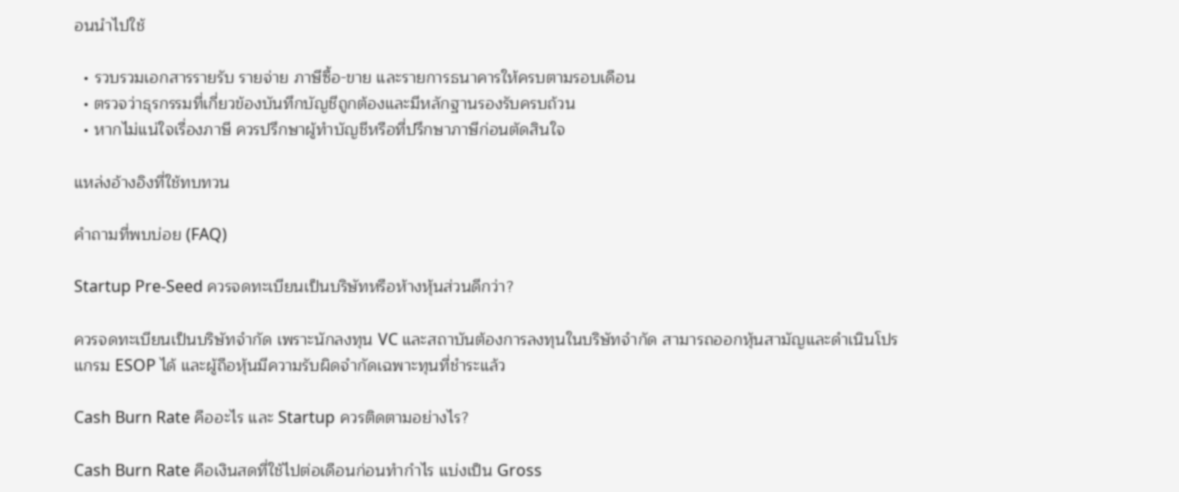อนนำไปใช้

  • รวบรวมเอกสารรายรับ รายจ่าย ภาษีซื้อ-ขาย และรายการธนาคารให้ครบตามรอบเดือน
  • ตรวจว่าธุรกรรมที่เกี่ยวข้องบันทึกบัญชีถูกต้องและมีหลักฐานรองรับครบถ้วน
  • หากไม่แน่ใจเรื่องภาษี ควรปรึกษาผู้ทำบัญชีหรือที่ปรึกษาภาษีก่อนตัดสินใจ

แหล่งอ้างอิงที่ใช้ทบทวน

คำถามที่พบบ่อย (FAQ)

Startup Pre-Seed ควรจดทะเบียนเป็นบริษัทหรือห้างหุ้นส่วนดีกว่า?

ควรจดทะเบียนเป็นบริษัทจำกัด เพราะนักลงทุน VC และสถาบันต้องการลงทุนในบริษัทจำกัด สามารถออกหุ้นสามัญและดำเนินโปรแกรม ESOP ได้ และผู้ถือหุ้นมีความรับผิดจำกัดเฉพาะทุนที่ชำระแล้ว

Cash Burn Rate คืออะไร และ Startup ควรติดตามอย่างไร?

Cash Burn Rate คือเงินสดที่ใช้ไปต่อเดือนก่อนทำกำไร แบ่งเป็น Gross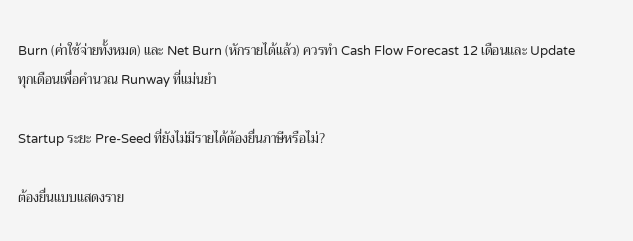Burn (ค่าใช้จ่ายทั้งหมด) และ Net Burn (หักรายได้แล้ว) ควรทำ Cash Flow Forecast 12 เดือนและ Update ทุกเดือนเพื่อคำนวณ Runway ที่แม่นยำ

Startup ระยะ Pre-Seed ที่ยังไม่มีรายได้ต้องยื่นภาษีหรือไม่?

ต้องยื่นแบบแสดงราย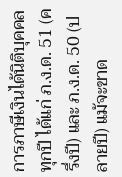การภาษีเงินได้นิติบุคคลทุกปี ได้แก่ ภ.ง.ด. 51 (ครึ่งปี) และ ภ.ง.ด. 50 (ปลายปี) แม้จะขาด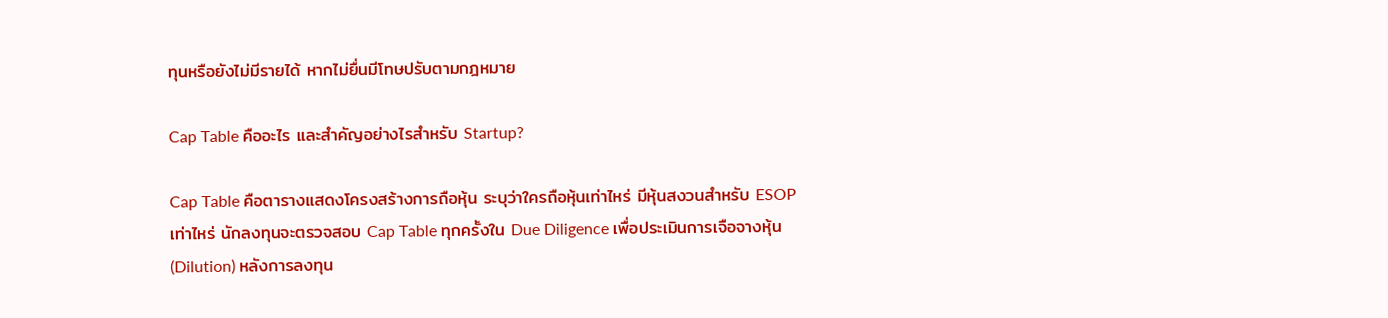ทุนหรือยังไม่มีรายได้ หากไม่ยื่นมีโทษปรับตามกฎหมาย

Cap Table คืออะไร และสำคัญอย่างไรสำหรับ Startup?

Cap Table คือตารางแสดงโครงสร้างการถือหุ้น ระบุว่าใครถือหุ้นเท่าไหร่ มีหุ้นสงวนสำหรับ ESOP เท่าไหร่ นักลงทุนจะตรวจสอบ Cap Table ทุกครั้งใน Due Diligence เพื่อประเมินการเจือจางหุ้น (Dilution) หลังการลงทุน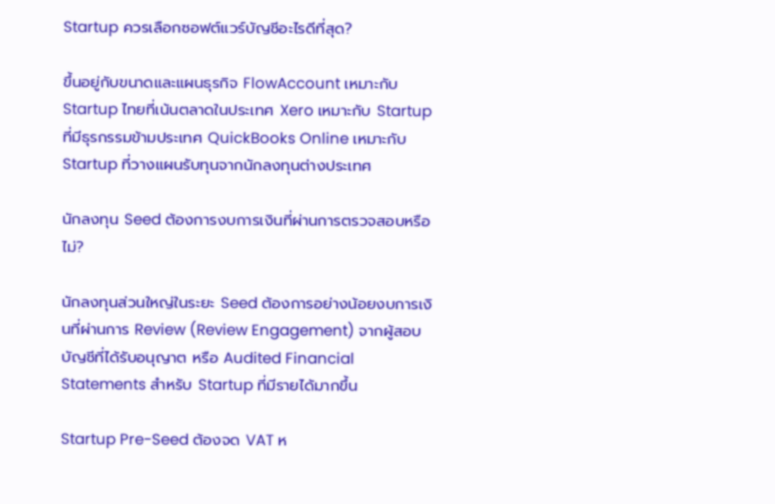Startup ควรเลือกซอฟต์แวร์บัญชีอะไรดีที่สุด?

ขึ้นอยู่กับขนาดและแผนธุรกิจ FlowAccount เหมาะกับ Startup ไทยที่เน้นตลาดในประเทศ Xero เหมาะกับ Startup ที่มีธุรกรรมข้ามประเทศ QuickBooks Online เหมาะกับ Startup ที่วางแผนรับทุนจากนักลงทุนต่างประเทศ

นักลงทุน Seed ต้องการงบการเงินที่ผ่านการตรวจสอบหรือไม่?

นักลงทุนส่วนใหญ่ในระยะ Seed ต้องการอย่างน้อยงบการเงินที่ผ่านการ Review (Review Engagement) จากผู้สอบบัญชีที่ได้รับอนุญาต หรือ Audited Financial Statements สำหรับ Startup ที่มีรายได้มากขึ้น

Startup Pre-Seed ต้องจด VAT ห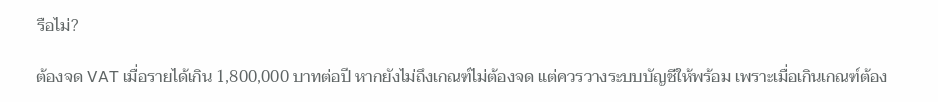รือไม่?

ต้องจด VAT เมื่อรายได้เกิน 1,800,000 บาทต่อปี หากยังไม่ถึงเกณฑ์ไม่ต้องจด แต่ควรวางระบบบัญชีให้พร้อม เพราะเมื่อเกินเกณฑ์ต้อง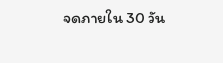จดภายใน 30 วัน